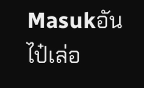Masukอันไป๋เล่อ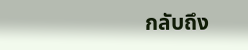กลับถึง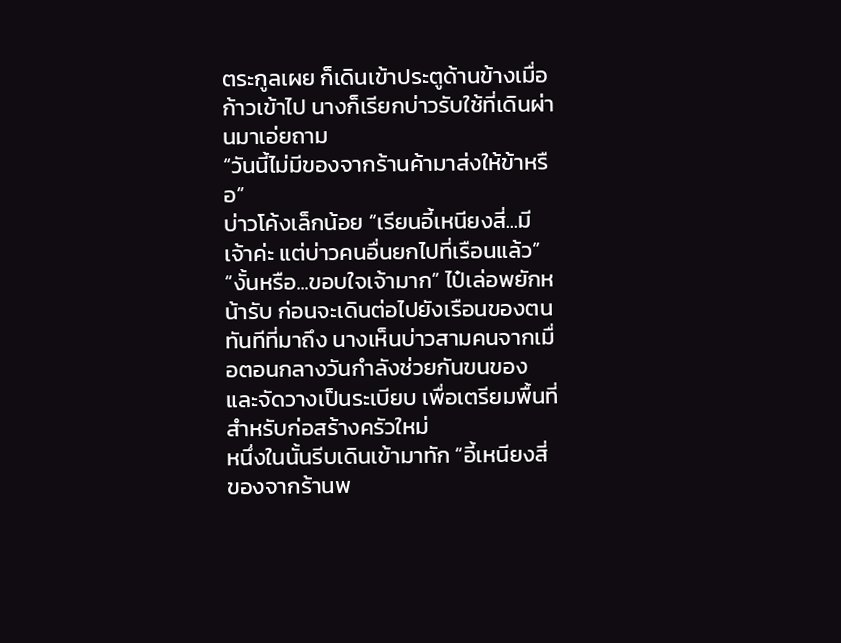ตระกูลเผย ก็เดินเข้าประตูด้านข้างเมื่อก้าวเข้าไป นางก็เรียกบ่าวรับใช้ที่เดินผ่านมาเอ่ยถาม
“วันนี้ไม่มีของจากร้านค้ามาส่งให้ข้าหรือ”
บ่าวโค้งเล็กน้อย “เรียนอี้เหนียงสี่...มีเจ้าค่ะ แต่บ่าวคนอื่นยกไปที่เรือนแล้ว”
“งั้นหรือ...ขอบใจเจ้ามาก” ไป๋เล่อพยักหน้ารับ ก่อนจะเดินต่อไปยังเรือนของตน
ทันทีที่มาถึง นางเห็นบ่าวสามคนจากเมื่อตอนกลางวันกำลังช่วยกันขนของและจัดวางเป็นระเบียบ เพื่อเตรียมพื้นที่สำหรับก่อสร้างครัวใหม่
หนึ่งในนั้นรีบเดินเข้ามาทัก “อี้เหนียงสี่ ของจากร้านพ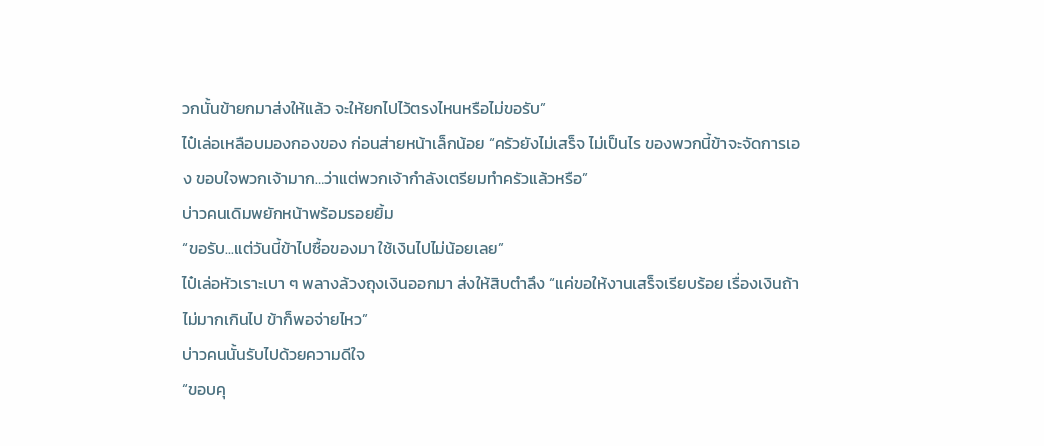วกนั้นข้ายกมาส่งให้แล้ว จะให้ยกไปไว้ตรงไหนหรือไม่ขอรับ”
ไป๋เล่อเหลือบมองกองของ ก่อนส่ายหน้าเล็กน้อย “ครัวยังไม่เสร็จ ไม่เป็นไร ของพวกนี้ข้าจะจัดการเอง ขอบใจพวกเจ้ามาก…ว่าแต่พวกเจ้ากำลังเตรียมทำครัวแล้วหรือ”
บ่าวคนเดิมพยักหน้าพร้อมรอยยิ้ม
“ขอรับ...แต่วันนี้ข้าไปซื้อของมา ใช้เงินไปไม่น้อยเลย”
ไป๋เล่อหัวเราะเบา ๆ พลางล้วงถุงเงินออกมา ส่งให้สิบตำลึง “แค่ขอให้งานเสร็จเรียบร้อย เรื่องเงินถ้าไม่มากเกินไป ข้าก็พอจ่ายไหว”
บ่าวคนนั้นรับไปด้วยความดีใจ
“ขอบคุ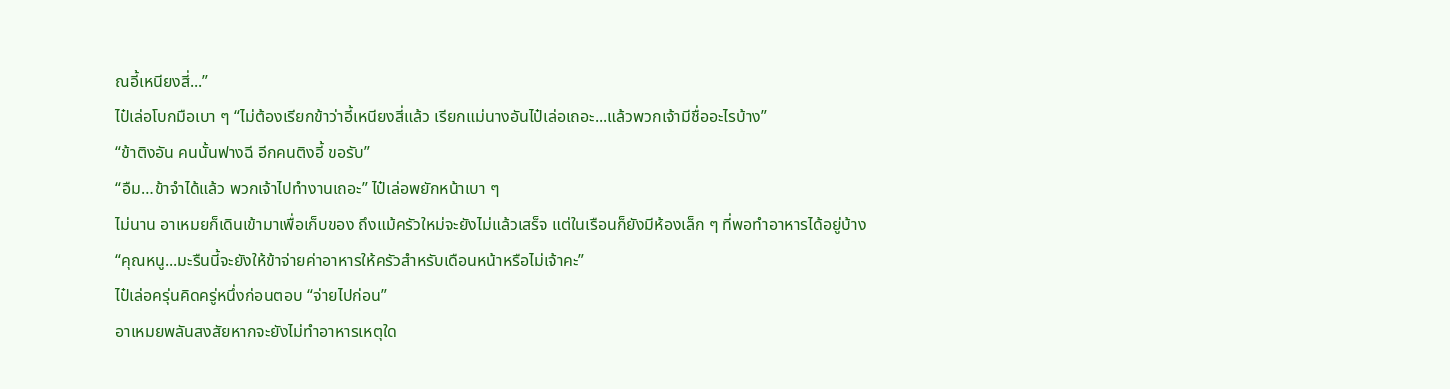ณอี้เหนียงสี่...”
ไป๋เล่อโบกมือเบา ๆ “ไม่ต้องเรียกข้าว่าอี้เหนียงสี่แล้ว เรียกแม่นางอันไป๋เล่อเถอะ...แล้วพวกเจ้ามีชื่ออะไรบ้าง”
“ข้าติงอัน คนนั้นฟางฉี อีกคนติงอี้ ขอรับ”
“อืม…ข้าจำได้แล้ว พวกเจ้าไปทำงานเถอะ” ไป๋เล่อพยักหน้าเบา ๆ
ไม่นาน อาเหมยก็เดินเข้ามาเพื่อเก็บของ ถึงแม้ครัวใหม่จะยังไม่แล้วเสร็จ แต่ในเรือนก็ยังมีห้องเล็ก ๆ ที่พอทำอาหารได้อยู่บ้าง
“คุณหนู...มะรืนนี้จะยังให้ข้าจ่ายค่าอาหารให้ครัวสำหรับเดือนหน้าหรือไม่เจ้าคะ”
ไป๋เล่อครุ่นคิดครู่หนึ่งก่อนตอบ “จ่ายไปก่อน”
อาเหมยพลันสงสัยหากจะยังไม่ทำอาหารเหตุใด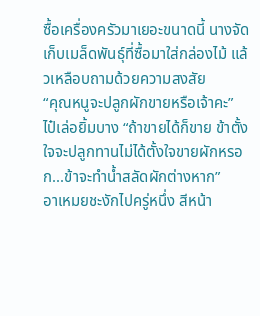ซื้อเครื่องครัวมาเยอะขนาดนี้ นางจัดเก็บเมล็ดพันธุ์ที่ซื้อมาใส่กล่องไม้ แล้วเหลือบถามด้วยความสงสัย
“คุณหนูจะปลูกผักขายหรือเจ้าคะ”
ไป๋เล่อยิ้มบาง “ถ้าขายได้ก็ขาย ข้าตั้งใจจะปลูกทานไม่ได้ตั้งใจขายผักหรอก...ข้าจะทำน้ำสลัดผักต่างหาก”
อาเหมยชะงักไปครู่หนึ่ง สีหน้า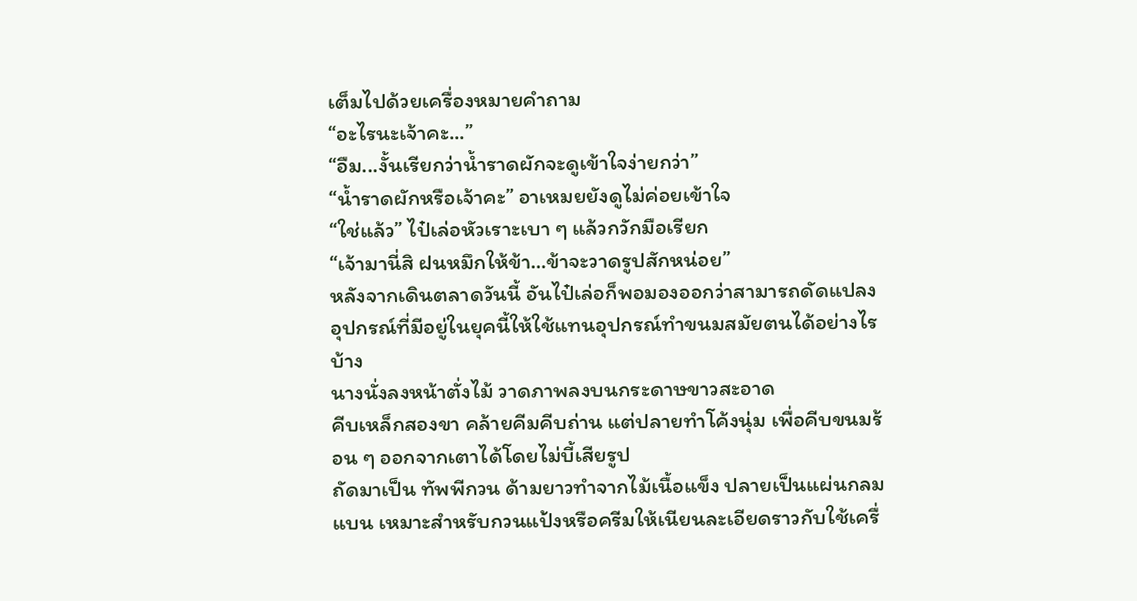เต็มไปด้วยเครื่องหมายคำถาม
“อะไรนะเจ้าคะ...”
“อืม...งั้นเรียกว่าน้ำราดผักจะดูเข้าใจง่ายกว่า”
“น้ำราดผักหรือเจ้าคะ” อาเหมยยังดูไม่ค่อยเข้าใจ
“ใช่แล้ว” ไป๋เล่อหัวเราะเบา ๆ แล้วกวักมือเรียก
“เจ้ามานี่สิ ฝนหมึกให้ข้า…ข้าจะวาดรูปสักหน่อย”
หลังจากเดินตลาดวันนี้ อันไป๋เล่อก็พอมองออกว่าสามารถดัดแปลงอุปกรณ์ที่มีอยู่ในยุคนี้ให้ใช้แทนอุปกรณ์ทำขนมสมัยตนได้อย่างไรบ้าง
นางนั่งลงหน้าตั่งไม้ วาดภาพลงบนกระดาษขาวสะอาด
คีบเหล็กสองขา คล้ายคีมคีบถ่าน แต่ปลายทำโค้งนุ่ม เพื่อคีบขนมร้อน ๆ ออกจากเตาได้โดยไม่บี้เสียรูป
ถัดมาเป็น ทัพพีกวน ด้ามยาวทำจากไม้เนื้อแข็ง ปลายเป็นแผ่นกลมแบน เหมาะสำหรับกวนแป้งหรือครีมให้เนียนละเอียดราวกับใช้เครื่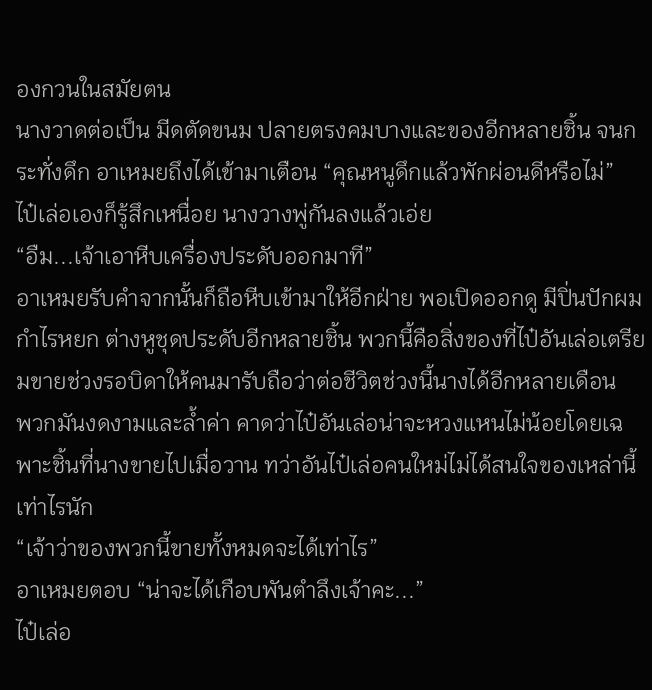องกวนในสมัยตน
นางวาดต่อเป็น มีดตัดขนม ปลายตรงคมบางและของอีกหลายชิ้น จนกระทั่งดึก อาเหมยถึงได้เข้ามาเตือน “คุณหนูดึกแล้วพักผ่อนดีหรือไม่”
ไป๋เล่อเองก็รู้สึกเหนื่อย นางวางพู่กันลงแล้วเอ่ย
“อืม...เจ้าเอาหีบเครื่องประดับออกมาที”
อาเหมยรับคำจากนั้นก็ถือหีบเข้ามาให้อีกฝ่าย พอเปิดออกดู มีปิ่นปักผม กำไรหยก ต่างหูชุดประดับอีกหลายชิ้น พวกนี้คือสิ่งของที่ไป๋อันเล่อเตรียมขายช่วงรอบิดาให้คนมารับถือว่าต่อชีวิตช่วงนี้นางได้อีกหลายเดือน
พวกมันงดงามและล้ำค่า คาดว่าไป๋อันเล่อน่าจะหวงแหนไม่น้อยโดยเฉพาะชิ้นที่นางขายไปเมื่อวาน ทว่าอันไป๋เล่อคนใหม่ไม่ได้สนใจของเหล่านี้เท่าไรนัก
“เจ้าว่าของพวกนี้ขายทั้งหมดจะได้เท่าไร”
อาเหมยตอบ “น่าจะได้เกือบพันตำลึงเจ้าคะ...”
ไป๋เล่อ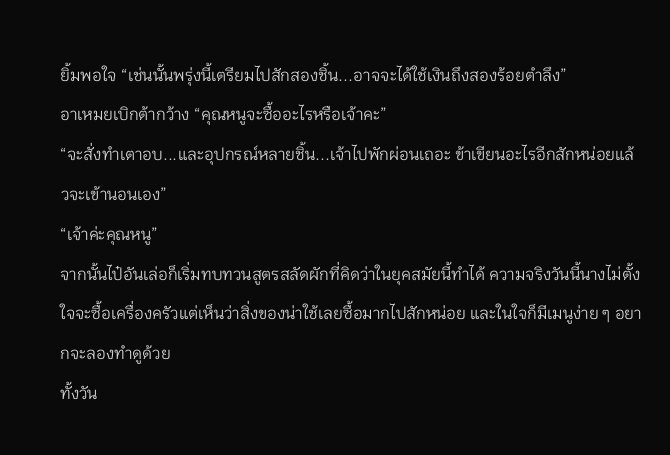ยิ้มพอใจ “เช่นนั้นพรุ่งนี้เตรียมไปสักสองชิ้น...อาจจะได้ใช้เงินถึงสองร้อยตำลึง”
อาเหมยเบิกต้ากว้าง “คุณหนูจะซื้ออะไรหรือเจ้าคะ”
“จะสั่งทำเตาอบ...และอุปกรณ์หลายชิ้น...เจ้าไปพักผ่อนเถอะ ข้าเขียนอะไรอีกสักหน่อยแล้วจะเข้านอนเอง”
“เจ้าค่ะคุณหนู”
จากนั้นไป๋อันเล่อก็เริ่มทบทวนสูตรสลัดผักที่คิดว่าในยุคสมัยนี้ทำได้ ความจริงวันนี้นางไม่ตั้งใจจะซื้อเครื่องครัวแต่เห็นว่าสิ่งของน่าใช้เลยซื้อมากไปสักหน่อย และในใจก็มีเมนูง่าย ๆ อยากจะลองทำดูด้วย
ทั้งวัน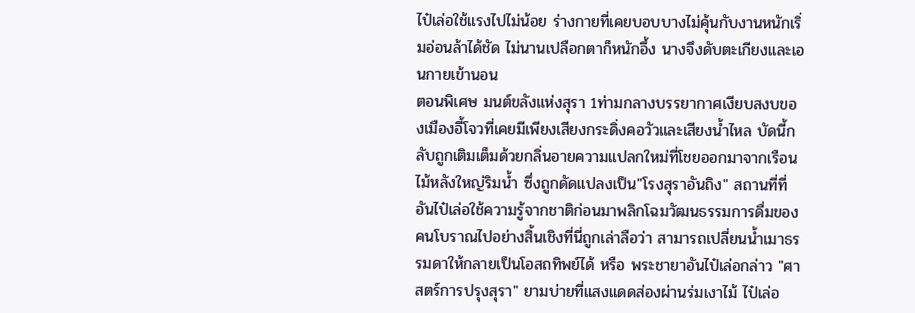ไป๋เล่อใช้แรงไปไม่น้อย ร่างกายที่เคยบอบบางไม่คุ้นกับงานหนักเริ่มอ่อนล้าได้ชัด ไม่นานเปลือกตาก็หนักอึ้ง นางจึงดับตะเกียงและเอนกายเข้านอน
ตอนพิเศษ มนต์ขลังแห่งสุรา 1ท่ามกลางบรรยากาศเงียบสงบของเมืองอี้โจวที่เคยมีเพียงเสียงกระดิ่งคอวัวและเสียงน้ำไหล บัดนี้กลับถูกเติมเต็มด้วยกลิ่นอายความแปลกใหม่ที่โชยออกมาจากเรือนไม้หลังใหญ่ริมน้ำ ซึ่งถูกดัดแปลงเป็น"โรงสุราอันถิง" สถานที่ที่อันไป๋เล่อใช้ความรู้จากชาติก่อนมาพลิกโฉมวัฒนธรรมการดื่มของคนโบราณไปอย่างสิ้นเชิงที่นี่ถูกเล่าลือว่า สามารถเปลี่ยนน้ำเมาธรรมดาให้กลายเป็นโอสถทิพย์ได้ หรือ พระชายาอันไป๋เล่อกล่าว "ศาสตร์การปรุงสุรา" ยามบ่ายที่แสงแดดส่องผ่านร่มเงาไม้ ไป๋เล่อ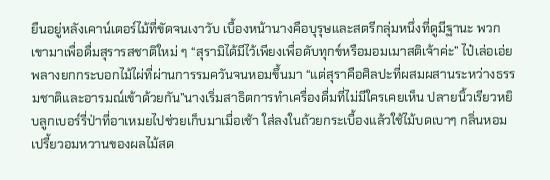ยืนอยู่หลังเคาน์เตอร์ไม้ที่ขัดจนเงาวับ เบื้องหน้านางคือบุรุษและสตรีกลุ่มหนึ่งที่ดูมีฐานะ พวกเขามาเพื่อดื่มสุรารสชาติใหม่ ๆ “สุรามิได้มีไว้เพียงเพื่อดับทุกข์หรือมอมเมาสติเจ้าค่ะ” ไป๋เล่อเอ่ยพลางยกกระบอกไม้ไผ่ที่ผ่านการรมควันจนหอมขึ้นมา “แต่สุราคือศิลปะที่ผสมผสานระหว่างธรรมชาติและอารมณ์เข้าด้วยกัน”นางเริ่มสาธิตการทำเครื่องดื่มที่ไม่มีใครเคยเห็น ปลายนิ้วเรียวหยิบลูกเบอร์รี่ป่าที่อาเหมยไปช่วยเก็บมาเมื่อเช้า ใส่ลงในถ้วยกระเบื้องแล้วใช้ไม้บดเบาๆ กลิ่นหอมเปรี้ยวอมหวานของผลไม้สด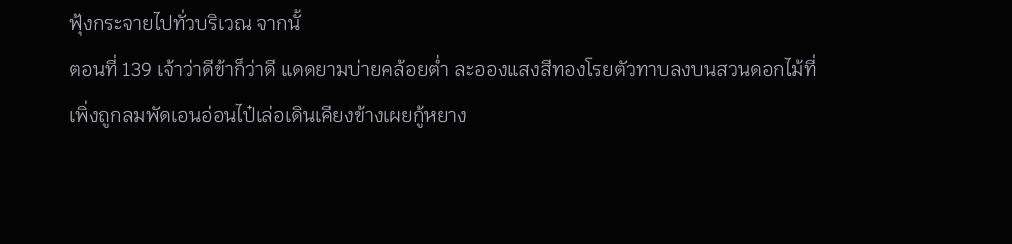ฟุ้งกระจายไปทั่วบริเวณ จากนั้
ตอนที่ 139 เจ้าว่าดีข้าก็ว่าดี แดดยามบ่ายคล้อยต่ำ ละอองแสงสีทองโรยตัวทาบลงบนสวนดอกไม้ที่เพิ่งถูกลมพัดเอนอ่อนไป๋เล่อเดินเคียงข้างเผยกู้หยาง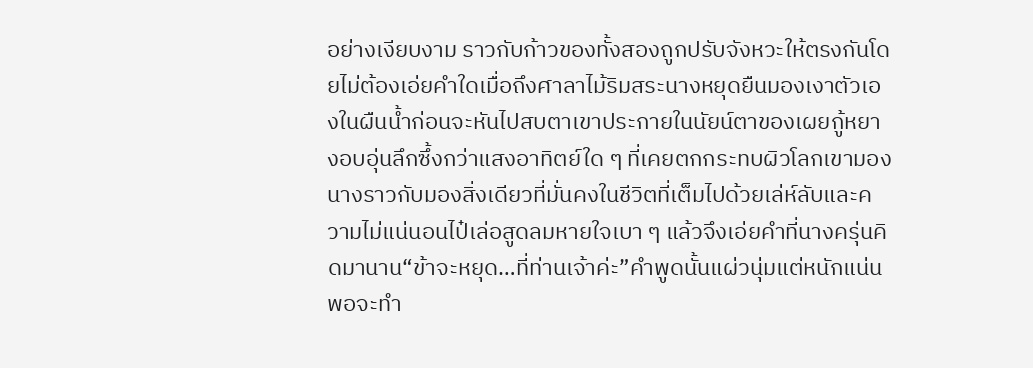อย่างเงียบงาม ราวกับก้าวของทั้งสองถูกปรับจังหวะให้ตรงกันโดยไม่ต้องเอ่ยคำใดเมื่อถึงศาลาไม้ริมสระนางหยุดยืนมองเงาตัวเองในผืนน้ำก่อนจะหันไปสบตาเขาประกายในนัยน์ตาของเผยกู้หยางอบอุ่นลึกซึ้งกว่าแสงอาทิตย์ใด ๆ ที่เคยตกกระทบผิวโลกเขามองนางราวกับมองสิ่งเดียวที่มั่นคงในชีวิตที่เต็มไปด้วยเล่ห์ลับและความไม่แน่นอนไป๋เล่อสูดลมหายใจเบา ๆ แล้วจึงเอ่ยคำที่นางครุ่นคิดมานาน“ข้าจะหยุด…ที่ท่านเจ้าค่ะ”คำพูดนั้นแผ่วนุ่มแต่หนักแน่นพอจะทำ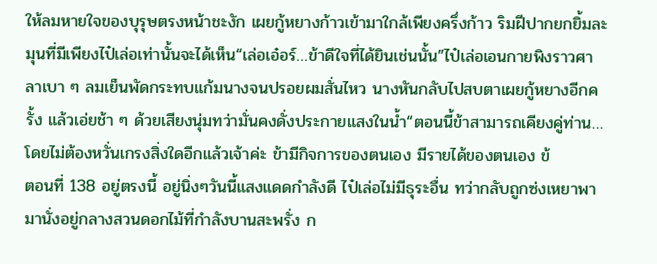ให้ลมหายใจของบุรุษตรงหน้าชะงัก เผยกู้หยางก้าวเข้ามาใกล้เพียงครึ่งก้าว ริมฝีปากยกยิ้มละมุนที่มีเพียงไป๋เล่อเท่านั้นจะได้เห็น“เล่อเอ๋อร์…ข้าดีใจที่ได้ยินเช่นนั้น”ไป๋เล่อเอนกายพิงราวศาลาเบา ๆ ลมเย็นพัดกระทบแก้มนางจนปรอยผมสั่นไหว นางหันกลับไปสบตาเผยกู้หยางอีกครั้ง แล้วเอ่ยช้า ๆ ด้วยเสียงนุ่มทว่ามั่นคงดั่งประกายแสงในน้ำ“ตอนนี้ข้าสามารถเคียงคู่ท่าน…โดยไม่ต้องหวั่นเกรงสิ่งใดอีกแล้วเจ้าค่ะ ข้ามีกิจการของตนเอง มีรายได้ของตนเอง ข้
ตอนที่ 138 อยู่ตรงนี้ อยู่นิ่งๆวันนี้แสงแดดกำลังดี ไป๋เล่อไม่มีธุระอื่น ทว่ากลับถูกซ่งเหยาพามานั่งอยู่กลางสวนดอกไม้ที่กำลังบานสะพรั่ง ก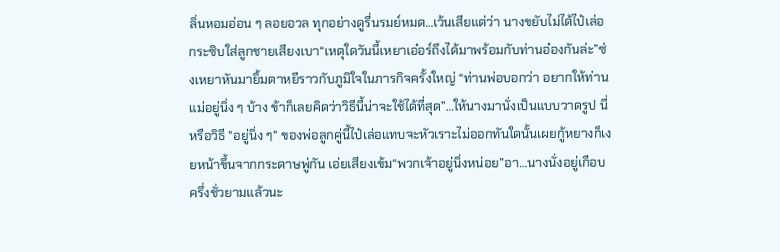ลิ่นหอมอ่อน ๆ ลอยอวล ทุกอย่างดูรื่นรมย์หมด…เว้นเสียแต่ว่า นางขยับไม่ได้ไป๋เล่อกระซิบใส่ลูกชายเสียงเบา“เหตุใดวันนี้เหยาเอ๋อร์ถึงได้มาพร้อมกับท่านอ๋องกันล่ะ”ซ่งเหยาหันมายิ้มตาหยีราวกับภูมิใจในภารกิจครั้งใหญ่ “ท่านพ่อบอกว่า อยากให้ท่านแม่อยู่นิ่ง ๆ บ้าง ข้าก็เลยคิดว่าวิธีนี้น่าจะใช้ได้ที่สุด”…ให้นางมานั่งเป็นแบบวาดรูป นี่หรือวิธี "อยู่นิ่ง ๆ" ของพ่อลูกคู่นี้ไป๋เล่อแทบจะหัวเราะไม่ออกทันใดนั้นเผยกู้หยางก็เงยหน้าขึ้นจากกระดาษพู่กัน เอ่ยเสียงเข้ม“พวกเจ้าอยู่นิ่งหน่อย”อา…นางนั่งอยู่เกือบครึ่งชั่วยามแล้วนะ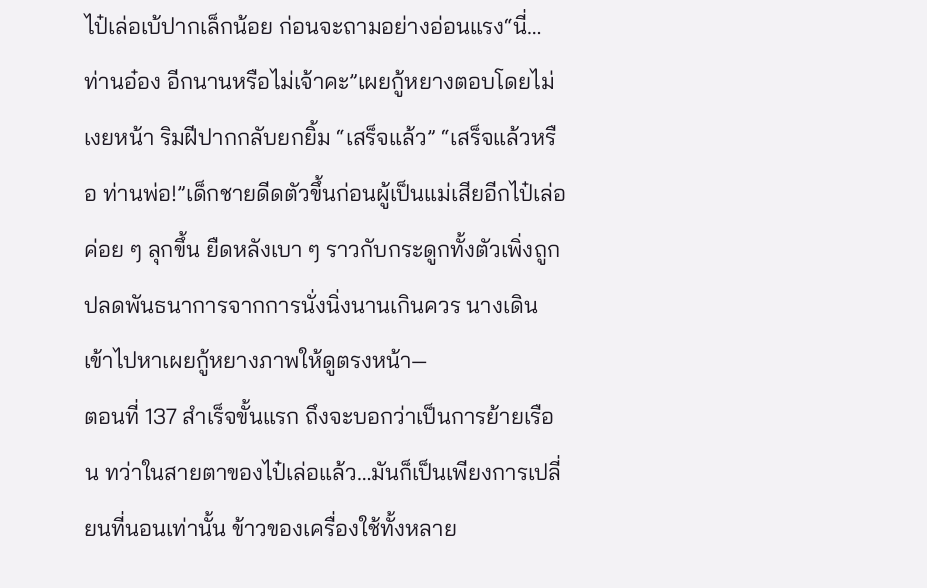ไป๋เล่อเบ้ปากเล็กน้อย ก่อนจะถามอย่างอ่อนแรง“นี่…ท่านอ๋อง อีกนานหรือไม่เจ้าคะ”เผยกู้หยางตอบโดยไม่เงยหน้า ริมฝีปากกลับยกยิ้ม “เสร็จแล้ว” “เสร็จแล้วหรือ ท่านพ่อ!”เด็กชายดีดตัวขึ้นก่อนผู้เป็นแม่เสียอีกไป๋เล่อค่อย ๆ ลุกขึ้น ยืดหลังเบา ๆ ราวกับกระดูกทั้งตัวเพิ่งถูกปลดพันธนาการจากการนั่งนิ่งนานเกินควร นางเดินเข้าไปหาเผยกู้หยางภาพให้ดูตรงหน้า—
ตอนที่ 137 สำเร็จขั้นแรก ถึงจะบอกว่าเป็นการย้ายเรือน ทว่าในสายตาของไป๋เล่อแล้ว…มันก็เป็นเพียงการเปลี่ยนที่นอนเท่านั้น ข้าวของเครื่องใช้ทั้งหลาย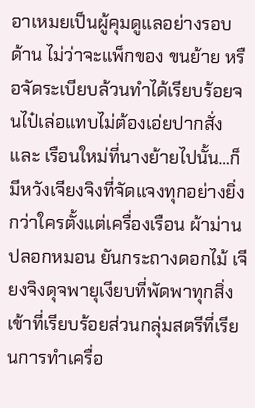อาเหมยเป็นผู้คุมดูแลอย่างรอบด้าน ไม่ว่าจะแพ็กของ ขนย้าย หรือจัดระเบียบล้วนทำได้เรียบร้อยจนไป๋เล่อแทบไม่ต้องเอ่ยปากสั่งและ เรือนใหม่ที่นางย้ายไปนั้น…ก็มีหวังเจียงจิงที่จัดแจงทุกอย่างยิ่งกว่าใครตั้งแต่เครื่องเรือน ผ้าม่าน ปลอกหมอน ยันกระถางดอกไม้ เจียงจิงดุจพายุเงียบที่พัดพาทุกสิ่งเข้าที่เรียบร้อยส่วนกลุ่มสตรีที่เรียนการทำเครื่อ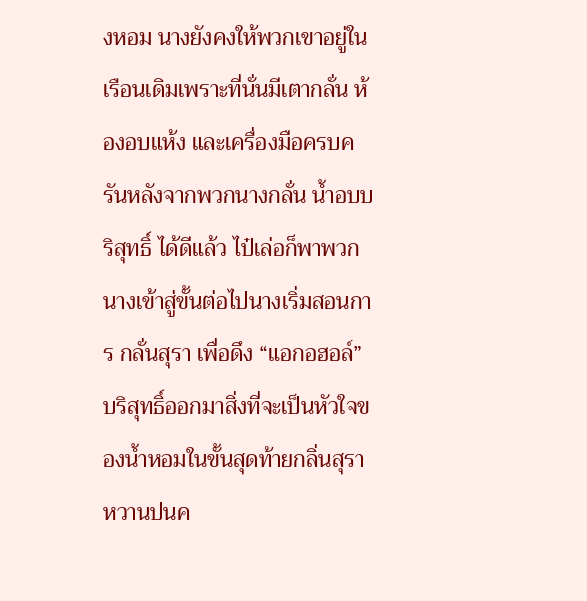งหอม นางยังคงให้พวกเขาอยู่ในเรือนเดิมเพราะที่นั่นมีเตากลั่น ห้องอบแห้ง และเครื่องมือครบครันหลังจากพวกนางกลั่น น้ำอบบริสุทธิ์ ได้ดีแล้ว ไป๋เล่อก็พาพวกนางเข้าสู่ขั้นต่อไปนางเริ่มสอนการ กลั่นสุรา เพื่อดึง “แอกอฮอล์” บริสุทธิ์ออกมาสิ่งที่จะเป็นหัวใจของน้ำหอมในขั้นสุดท้ายกลิ่นสุราหวานปนค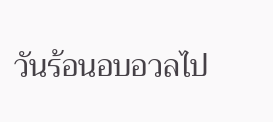วันร้อนอบอวลไป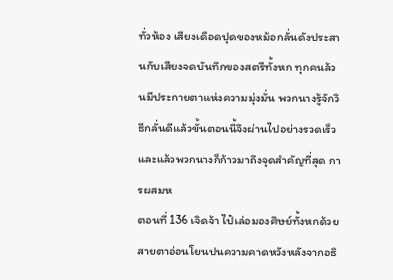ทั่วห้อง เสียงเดือดปุดของหม้อกลั่นดังประสานกับเสียงจดบันทึกของสตรีทั้งหก ทุกคนล้วนมีประกายตาแห่งความมุ่งมั่น พวกนางรู้จักวิธีกลั่นดีแล้วขั้นตอนนี้จึงผ่านไปอย่างรวดเร็วและแล้วพวกนางก็ก้าวมาถึงจุดสำคัญที่สุด การผสมห
ตอนที่ 136 เจิดจ้า ไป๋เล่อมองศิษย์ทั้งหกด้วยสายตาอ่อนโยนปนความคาดหวังหลังจากอธิ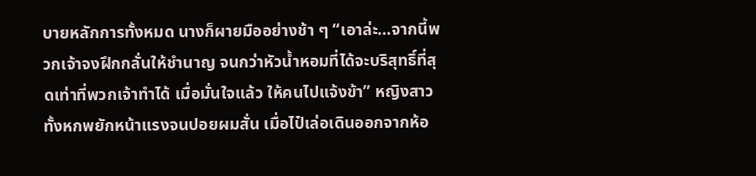บายหลักการทั้งหมด นางก็ผายมืออย่างช้า ๆ “เอาล่ะ…จากนี้พวกเจ้าจงฝึกกลั่นให้ชำนาญ จนกว่าหัวน้ำหอมที่ได้จะบริสุทธิ์ที่สุดเท่าที่พวกเจ้าทำได้ เมื่อมั่นใจแล้ว ให้คนไปแจ้งข้า” หญิงสาวทั้งหกพยักหน้าแรงจนปอยผมสั่น เมื่อไป๋เล่อเดินออกจากห้อ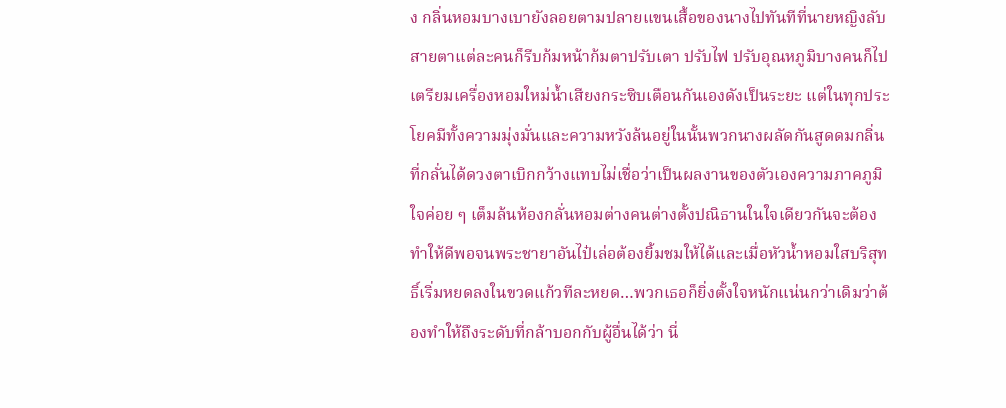ง กลิ่นหอมบางเบายังลอยตามปลายแขนเสื้อของนางไปทันทีที่นายหญิงลับสายตาแต่ละคนก็รีบก้มหน้าก้มตาปรับเตา ปรับไฟ ปรับอุณหภูมิบางคนก็ไปเตรียมเครื่องหอมใหม่น้ำเสียงกระซิบเตือนกันเองดังเป็นระยะ แต่ในทุกประโยคมีทั้งความมุ่งมั่นและความหวังล้นอยู่ในนั้นพวกนางผลัดกันสูดดมกลิ่นที่กลั่นได้ดวงตาเบิกกว้างแทบไม่เชื่อว่าเป็นผลงานของตัวเองความภาคภูมิใจค่อย ๆ เต็มล้นห้องกลั่นหอมต่างคนต่างตั้งปณิธานในใจเดียวกันจะต้องทำให้ดีพอจนพระชายาอันไป๋เล่อต้องยิ้มชมให้ได้และเมื่อหัวน้ำหอมใสบริสุทธิ์เริ่มหยดลงในขวดแก้วทีละหยด…พวกเธอก็ยิ่งตั้งใจหนักแน่นกว่าเดิมว่าต้องทำให้ถึงระดับที่กล้าบอกกับผู้อื่นได้ว่า นี่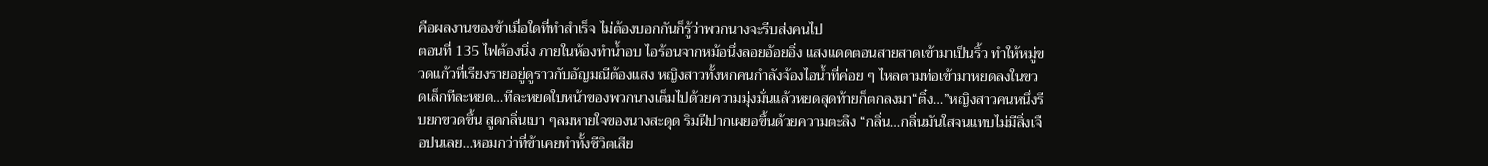คือผลงานของข้าเมื่อใดที่ทำสำเร็จ ไม่ต้องบอกกันก็รู้ว่าพวกนางจะรีบส่งคนไป
ตอนที่ 135 ไฟต้องนิ่ง ภายในห้องทำน้ำอบ ไอร้อนจากหม้อนึ่งลอยอ้อยอิ่ง แสงแดดตอนสายสาดเข้ามาเป็นริ้ว ทำให้หมู่ขวดแก้วที่เรียงรายอยู่ดูราวกับอัญมณีต้องแสง หญิงสาวทั้งหกคนกำลังจ้องไอน้ำที่ค่อย ๆ ไหลตามท่อเข้ามาหยดลงในขวดเล็กทีละหยด…ทีละหยดใบหน้าของพวกนางเต็มไปด้วยความมุ่งมั่นแล้วหยดสุดท้ายก็ตกลงมา“ติ๋ง…”หญิงสาวคนหนึ่งรีบยกขวดขึ้น สูดกลิ่นเบา ๆลมหายใจของนางสะดุด ริมฝีปากเผยอขึ้นด้วยความตะลึง “กลิ่น…กลิ่นมันใสจนแทบไม่มีสิ่งเจือปนเลย…หอมกว่าที่ข้าเคยทำทั้งชีวิตเสีย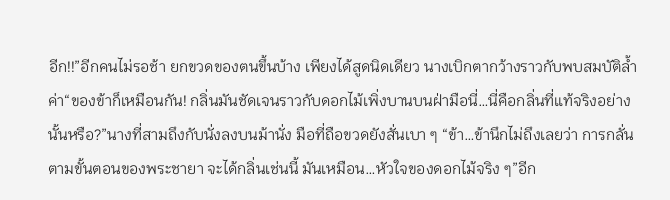อีก!!”อีกคนไม่รอช้า ยกขวดของตนขึ้นบ้าง เพียงได้สูดนิดเดียว นางเบิกตากว้างราวกับพบสมบัติล้ำค่า“ของข้าก็เหมือนกัน! กลิ่นมันชัดเจนราวกับดอกไม้เพิ่งบานบนฝ่ามือนี่…นี่คือกลิ่นที่แท้จริงอย่างนั้นหรือ?”นางที่สามถึงกับนั่งลงบนม้านั่ง มือที่ถือขวดยังสั่นเบา ๆ “ข้า…ข้านึกไม่ถึงเลยว่า การกลั่นตามขั้นตอนของพระชายา จะได้กลิ่นเช่นนี้ มันเหมือน…หัวใจของดอกไม้จริง ๆ”อีก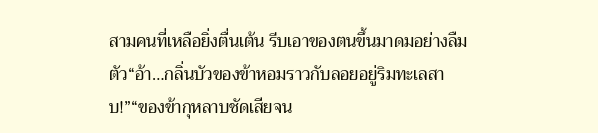สามคนที่เหลือยิ่งตื่นเต้น รีบเอาของตนขึ้นมาดมอย่างลืมตัว“อ้า…กลิ่นบัวของข้าหอมราวกับลอยอยู่ริมทะเลสาบ!”“ของข้ากุหลาบชัดเสียจน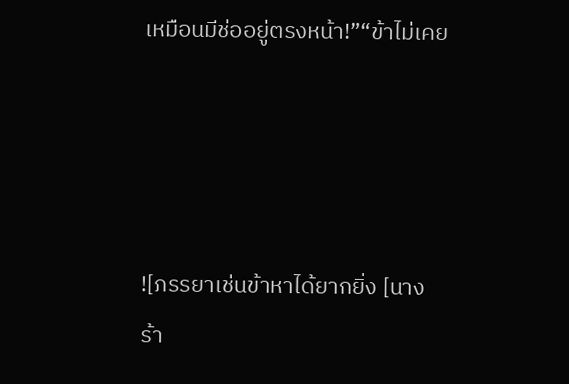เหมือนมีช่ออยู่ตรงหน้า!”“ข้าไม่เคย




![ภรรยาเช่นข้าหาได้ยากยิ่ง [นางร้า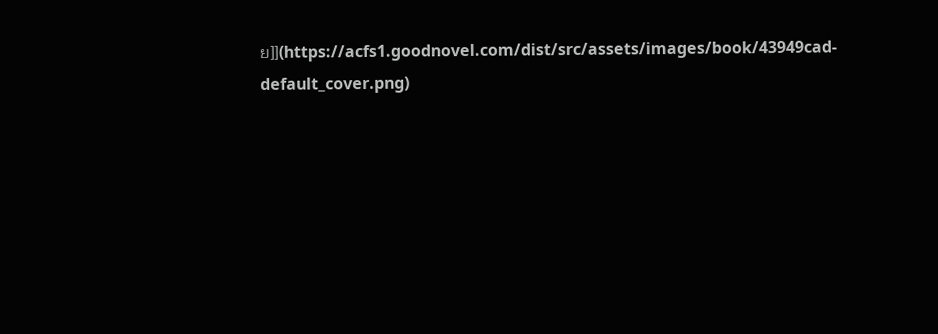ย]](https://acfs1.goodnovel.com/dist/src/assets/images/book/43949cad-default_cover.png)